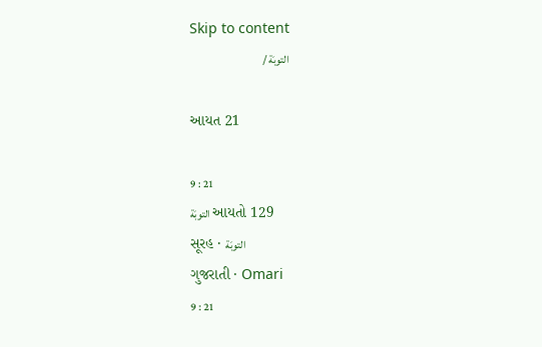Skip to content
التوبَة /

આયત 21

9 : 21
التوبَة આયતો 129
સૂરહ · التوبَة
ગુજરાતી · Omari
9 : 21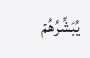يُبَشِّرُهُمۡ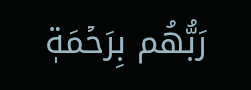رَبُّهُم بِرَحۡمَةٖ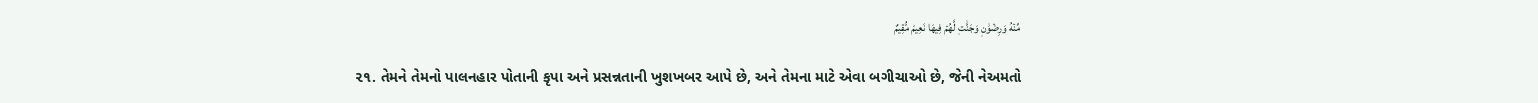مِّنۡهُ وَرِضۡوَٰنٖ وَجَنَّٰتٖ لَّهُمۡ فِيهَا نَعِيمٞ مُّقِيمٌ

૨૧. તેમને તેમનો પાલનહાર પોતાની કૃપા અને પ્રસન્નતાની ખુશખબર આપે છે, અને તેમના માટે એવા બગીચાઓ છે, જેની નેઅમતો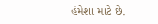હંમેશા માટે છે.